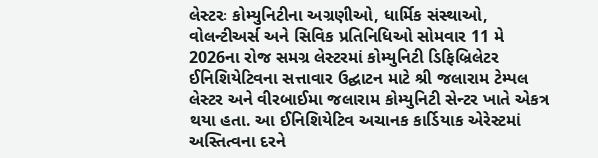લેસ્ટરઃ કોમ્યુનિટીના અગ્રણીઓ, ધાર્મિક સંસ્થાઓ, વોલન્ટીઅર્સ અને સિવિક પ્રતિનિધિઓ સોમવાર 11 મે 2026ના રોજ સમગ્ર લેસ્ટરમાં કોમ્યુનિટી ડિફિબ્રિલેટર ઈનિશિયેટિવના સત્તાવાર ઉદ્ઘાટન માટે શ્રી જલારામ ટેમ્પલ લેસ્ટર અને વીરબાઈમા જલારામ કોમ્યુનિટી સેન્ટર ખાતે એકત્ર થયા હતા. આ ઈનિશિયેટિવ અચાનક કાર્ડિયાક એરેસ્ટમાં અસ્તિત્વના દરને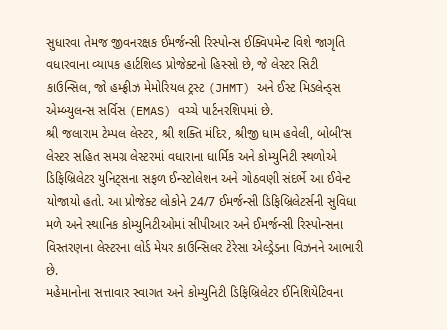સુધારવા તેમજ જીવનરક્ષક ઈમર્જન્સી રિસ્પોન્સ ઈક્વિપમેન્ટ વિશે જાગૃતિ વધારવાના વ્યાપક હાર્ટશિલ્ડ પ્રોજેક્ટનો હિસ્સો છે, જે લેસ્ટર સિટી કાઉન્સિલ, જો હમ્ફ્રીઝ મેમોરિયલ ટ્રસ્ટ (JHMT) અને ઈસ્ટ મિડલેન્ડ્સ એમ્બ્યુલન્સ સર્વિસ (EMAS) વચ્ચે પાર્ટનરશિપમાં છે.
શ્રી જલારામ ટેમ્પલ લેસ્ટર, શ્રી શક્તિ મંદિર, શ્રીજી ધામ હવેલી, બોબી‘સ લેસ્ટર સહિત સમગ્ર લેસ્ટરમાં વધારાના ધાર્મિક અને કોમ્યુનિટી સ્થળોએ ડિફિબ્રિલેટર યુનિટ્સના સફળ ઈન્સ્ટોલેશન અને ગોઠવણી સંદર્ભે આ ઈવેન્ટ યોજાયો હતો. આ પ્રોજેક્ટ લોકોને 24/7 ઈમર્જન્સી ડિફિબ્રિલેટર્સની સુવિધા મળે અને સ્થાનિક કોમ્યુનિટીઓમાં સીપીઆર અને ઈમર્જન્સી રિસ્પોન્સના વિસ્તરણના લેસ્ટરના લોર્ડ મેયર કાઉન્સિલર ટેરેસા એલ્ડ્રેડના વિઝનને આભારી છે.
મહેમાનોના સત્તાવાર સ્વાગત અને કોમ્યુનિટી ડિફિબ્રિલેટર ઈનિશિયેટિવના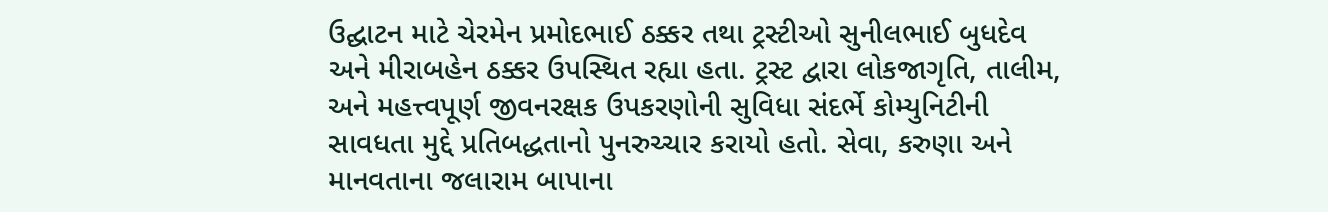ઉદ્ઘાટન માટે ચેરમેન પ્રમોદભાઈ ઠક્કર તથા ટ્રસ્ટીઓ સુનીલભાઈ બુધદેવ અને મીરાબહેન ઠક્કર ઉપસ્થિત રહ્યા હતા. ટ્રસ્ટ દ્વારા લોકજાગૃતિ, તાલીમ, અને મહત્ત્વપૂર્ણ જીવનરક્ષક ઉપકરણોની સુવિધા સંદર્ભે કોમ્યુનિટીની સાવધતા મુદ્દે પ્રતિબદ્ધતાનો પુનરુચ્ચાર કરાયો હતો. સેવા, કરુણા અને માનવતાના જલારામ બાપાના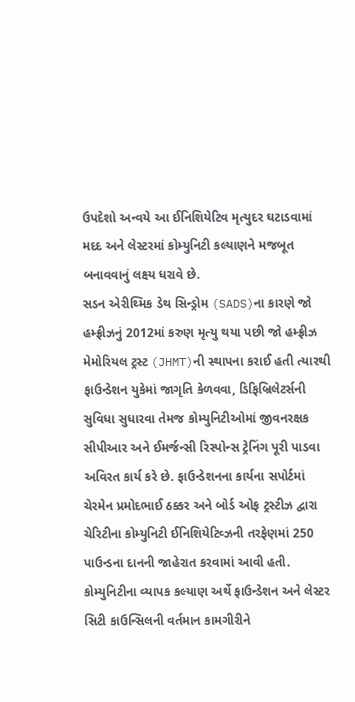ઉપદેશો અન્વયે આ ઈનિશિયેટિવ મૃત્યુદર ઘટાડવામાં મદદ અને લેસ્ટરમાં કોમ્યુનિટી કલ્યાણને મજબૂત બનાવવાનું લક્ષ્ય ધરાવે છે.
સડન એરીથ્મિક ડેથ સિન્ડ્રોમ (SADS)ના કારણે જો હમ્ફ્રીઝનું 2012માં કરુણ મૃત્યુ થયા પછી જો હમ્ફ્રીઝ મેમોરિયલ ટ્રસ્ટ (JHMT)ની સ્થાપના કરાઈ હતી ત્યારથી ફાઉન્ડેશન યુકેમાં જાગૃતિ કેળવવા, ડિફિબ્રિલેટર્સની સુવિધા સુધારવા તેમજ કોમ્યુનિટીઓમાં જીવનરક્ષક સીપીઆર અને ઈમર્જન્સી રિસ્પોન્સ ટ્રેનિંગ પૂરી પાડવા અવિરત કાર્ય કરે છે. ફાઉન્ડેશનના કાર્યના સપોર્ટમાં ચેરમેન પ્રમોદભાઈ ઠક્કર અને બોર્ડ ઓફ ટ્રસ્ટીઝ દ્વારા ચેરિટીના કોમ્યુનિટી ઈનિશિયેટિવ્ઝની તરફેણમાં 250 પાઉન્ડના દાનની જાહેરાત કરવામાં આવી હતી. કોમ્યુનિટીના વ્યાપક કલ્યાણ અર્થે ફાઉન્ડેશન અને લેસ્ટર સિટી કાઉન્સિલની વર્તમાન કામગીરીને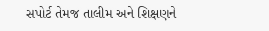સપોર્ટ તેમજ તાલીમ અને શિક્ષણને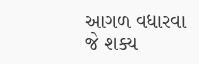આગળ વધારવા જે શક્ય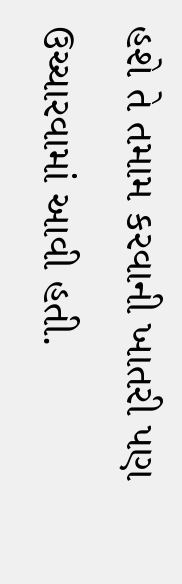હશે તે તમામ કરવાની ખાતરી પણ ઉચ્ચારવામાં આવી હતી.